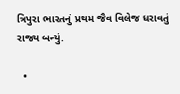ત્રિપુરા ભારતનું પ્રથમ જૈવ વિલેજ ધરાવતું રાજ્ય બન્યું.

  •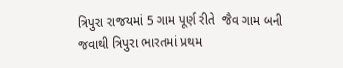ત્રિપુરા રાજયમાં 5 ગામ પૂર્ણ રીતે  જૈવ ગામ બની જવાથી ત્રિપુરા ભારતમાં પ્રથમ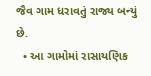જૈવ ગામ ધરાવતું રાજ્ય બન્યું છે.
  • આ ગામોમાં રાસાયણિક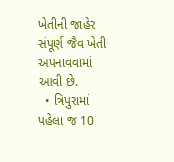ખેતીની જાહેર સંપૂર્ણ જૈવ ખેતી અપનાવવામાં આવી છે.
  • ત્રિપુરામાં પહેલા જ 10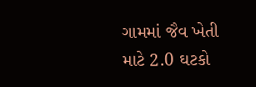ગામમાં જૈવ ખેતી માટે 2.0 ઘટકો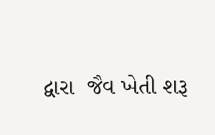દ્વારા  જૈવ ખેતી શરૂ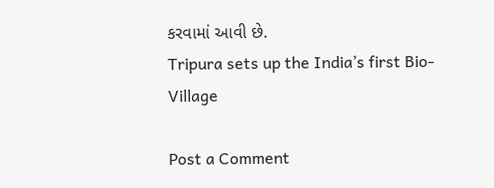કરવામાં આવી છે.
Tripura sets up the India’s first Bio-Village

Post a Comment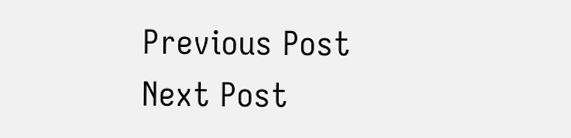Previous Post Next Post